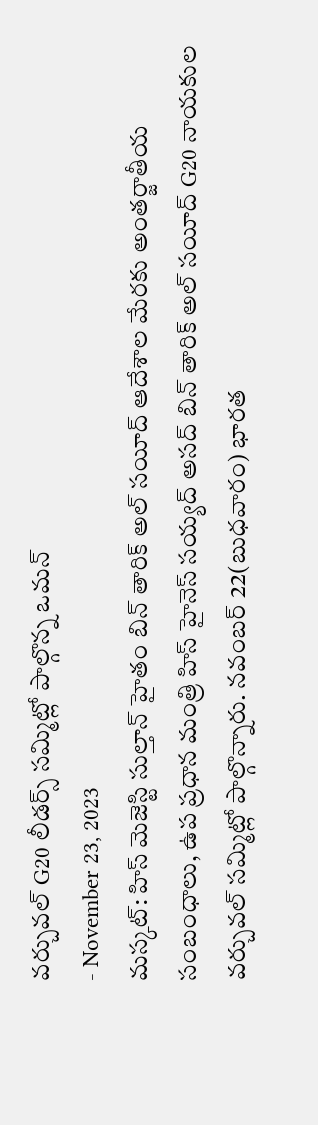వర్చువల్ G20 లీడర్స్ సమ్మిట్లో పాల్గొన్న ఒమన్
- November 23, 2023
మస్కట్: హిస్ మెజెస్టి సుల్తాన్ హైతం బిన్ తారిక్ అల్ సయీద్ ఆదేశాల మేరకు అంతర్జాతీయ సంబంధాలు, ఉప ప్రధాన మంత్రి హిస్ హైనెస్ సయ్యద్ అసద్ బిన్ తారిక్ అల్ సయీద్ G20 నాయకుల వర్చువల్ సమ్మిట్లో పాల్గొన్నారు. నవంబర్ 22(బుధవారం) భారత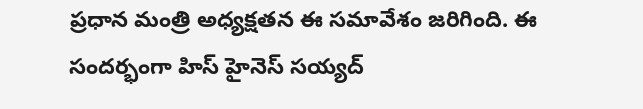ప్రధాన మంత్రి అధ్యక్షతన ఈ సమావేశం జరిగింది. ఈ సందర్భంగా హిస్ హైనెస్ సయ్యద్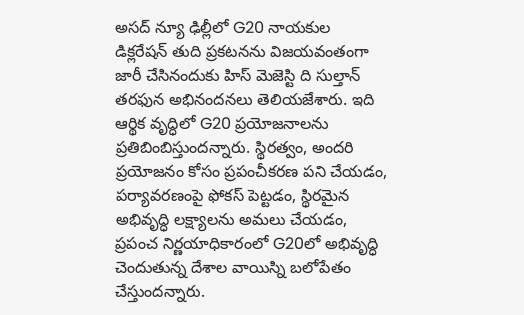అసద్ న్యూ ఢిల్లీలో G20 నాయకుల డిక్లరేషన్ తుది ప్రకటనను విజయవంతంగా జారీ చేసినందుకు హిస్ మెజెస్టి ది సుల్తాన్ తరఫున అభినందనలు తెలియజేశారు. ఇది ఆర్థిక వృద్ధిలో G20 ప్రయోజనాలను ప్రతిబింబిస్తుందన్నారు. స్థిరత్వం, అందరి ప్రయోజనం కోసం ప్రపంచీకరణ పని చేయడం, పర్యావరణంపై ఫోకస్ పెట్టడం, స్థిరమైన అభివృద్ధి లక్ష్యాలను అమలు చేయడం, ప్రపంచ నిర్ణయాధికారంలో G20లో అభివృద్ధి చెందుతున్న దేశాల వాయిస్ని బలోపేతం చేస్తుందన్నారు.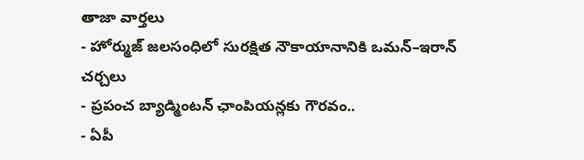తాజా వార్తలు
- హోర్ముజ్ జలసంధిలో సురక్షిత నౌకాయానానికి ఒమన్–ఇరాన్ చర్చలు
- ప్రపంచ బ్యాడ్మింటన్ ఛాంపియన్లకు గౌరవం..
- ఏపీ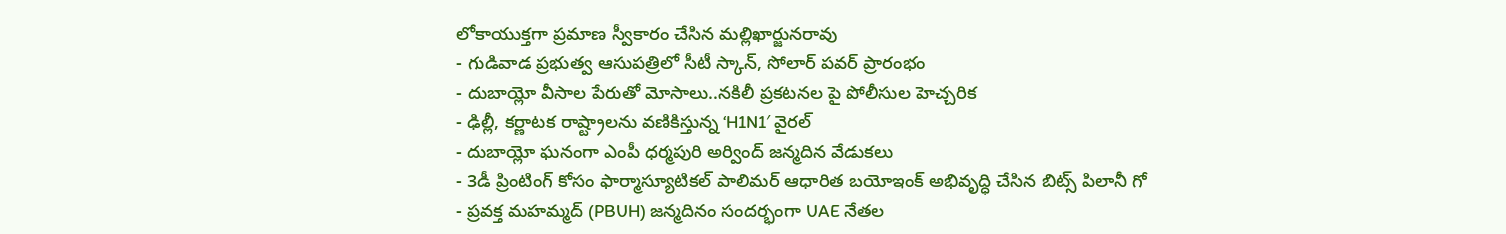లోకాయుక్తగా ప్రమాణ స్వీకారం చేసిన మల్లిఖార్జునరావు
- గుడివాడ ప్రభుత్వ ఆసుపత్రిలో సీటీ స్కాన్, సోలార్ పవర్ ప్రారంభం
- దుబాయ్లో వీసాల పేరుతో మోసాలు..నకిలీ ప్రకటనల పై పోలీసుల హెచ్చరిక
- ఢిల్లీ, కర్ణాటక రాష్ట్రాలను వణికిస్తున్న ‘H1N1′ వైరల్
- దుబాయ్లో ఘనంగా ఎంపీ ధర్మపురి అర్వింద్ జన్మదిన వేడుకలు
- 3డీ ప్రింటింగ్ కోసం ఫార్మాస్యూటికల్ పాలిమర్ ఆధారిత బయోఇంక్ అభివృద్ధి చేసిన బిట్స్ పిలానీ గో
- ప్రవక్త మహమ్మద్ (PBUH) జన్మదినం సందర్భంగా UAE నేతల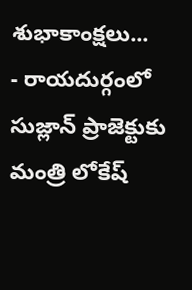శుభాకాంక్షలు...
- రాయదుర్గంలో సుజ్లాన్ ప్రాజెక్టుకు మంత్రి లోకేష్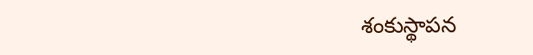శంకుస్థాపన